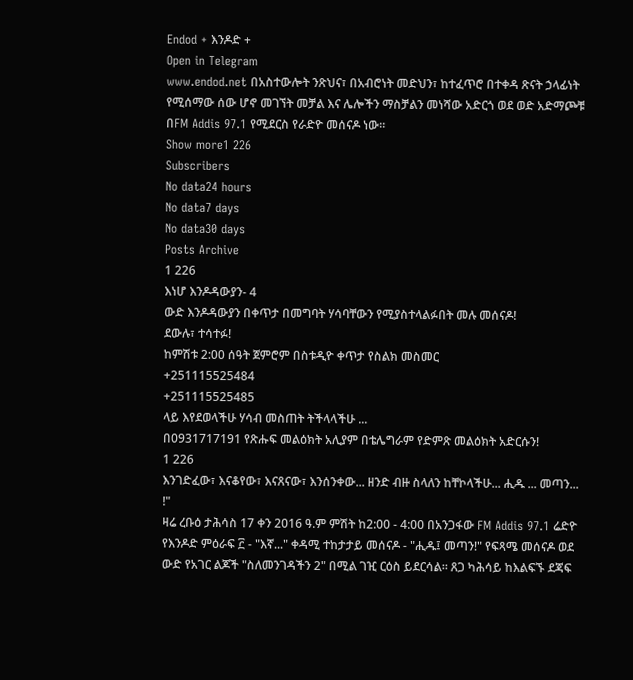Endod + እንዶድ +
Open in Telegram
www.endod.net በአስተውሎት ንጽህና፣ በአብሮነት መድህን፣ ከተፈጥሮ በተቀዳ ጽናት ኃላፊነት የሚሰማው ሰው ሆኖ መገኘት መቻል እና ሌሎችን ማስቻልን መነሻው አድርጎ ወደ ወድ አድማጮቹ በFM Addis 97.1 የሚደርስ የራድዮ መሰናዶ ነው።
Show more1 226
Subscribers
No data24 hours
No data7 days
No data30 days
Posts Archive
1 226
እነሆ እንዶዳውያን- 4
ውድ እንዶዳውያን በቀጥታ በመግባት ሃሳባቸውን የሚያስተላልፉበት መሉ መሰናዶ!
ደውሉ፣ ተሳተፉ!
ከምሽቱ 2:00 ሰዓት ጀምሮም በስቱዲዮ ቀጥታ የስልክ መስመር
+251115525484
+251115525485
ላይ እየደወላችሁ ሃሳብ መስጠት ትችላላችሁ ...
በ0931717191 የጽሑፍ መልዕክት አሊያም በቴሌግራም የድምጽ መልዕክት አድርሱን!
1 226
እንገድፈው፣ እናቆየው፣ እናጸናው፣ እንሰንቀው... ዘንድ ብዙ ስላለን ከቸኮላችሁ... ሒዱ ... መጣን... !"
ዛሬ ረቡዕ ታሕሳስ 17 ቀን 2016 ዓ.ም ምሽት ከ2:00 - 4:00 በአንጋፋው FM Addis 97.1 ሬድዮ የእንዶድ ምዕራፍ ፫ - "እኛ..." ቀዳሚ ተከታታይ መሰናዶ - "ሒዱ፤ መጣን!" የፍጻሜ መሰናዶ ወደ ውድ የአገር ልጆች "ስለመንገዳችን 2" በሚል ገዢ ርዕስ ይደርሳል። ጸጋ ካሕሳይ ከእልፍኙ ደጃፍ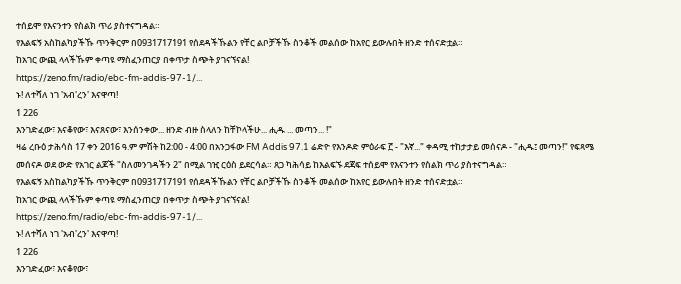ተሰይሞ የእናንተን የስልክ ጥሪ ያስተናግዳል።
የእልፍኝ አስከልካያችኹ ጥንቅርም በ0931717191 የሰደዳችኹልን የቸር ልቦቻችኹ ስንቆች መልሰው ከአየር ይውሉበት ዘንድ ተሰናድቷል።
ከአገር ውጪ ላላችኹም ቀጣዩ ማስፈንጠርያ በቀጥታ ስጭት ያገናኘናል!
https://zeno.fm/radio/ebc-fm-addis-97-1/...
ኑ! ለተሻለ ነገ 'አብ'ረን' እናዋጣ!
1 226
እንገድፈው፣ እናቆየው፣ እናጸናው፣ እንሰንቀው... ዘንድ ብዙ ስላለን ከቸኮላችሁ... ሒዱ ... መጣን... !"
ዛሬ ረቡዕ ታሕሳስ 17 ቀን 2016 ዓ.ም ምሽት ከ2:00 - 4:00 በአንጋፋው FM Addis 97.1 ሬድዮ የእንዶድ ምዕራፍ ፫ - "እኛ..." ቀዳሚ ተከታታይ መሰናዶ - "ሒዱ፤ መጣን!" የፍጻሜ መሰናዶ ወደ ውድ የአገር ልጆች "ስለመንገዳችን 2" በሚል ገዢ ርዕስ ይደርሳል። ጸጋ ካሕሳይ ከእልፍኙ ደጃፍ ተሰይሞ የእናንተን የስልክ ጥሪ ያስተናግዳል።
የእልፍኝ አስከልካያችኹ ጥንቅርም በ0931717191 የሰደዳችኹልን የቸር ልቦቻችኹ ስንቆች መልሰው ከአየር ይውሉበት ዘንድ ተሰናድቷል።
ከአገር ውጪ ላላችኹም ቀጣዩ ማስፈንጠርያ በቀጥታ ስጭት ያገናኘናል!
https://zeno.fm/radio/ebc-fm-addis-97-1/...
ኑ! ለተሻለ ነገ 'አብ'ረን' እናዋጣ!
1 226
እንገድፈው፣ እናቆየው፣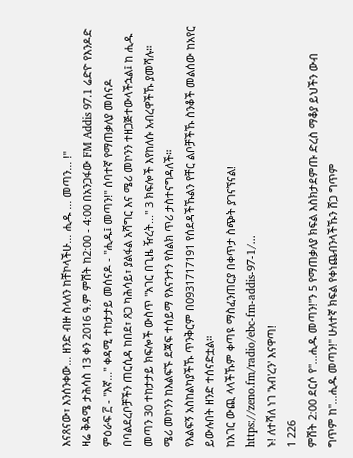እናጸናው፣ እንሰንቀው... ዘንድ ብዙ ስላለን ከቸኮላችሁ... ሒዱ ... መጣን... !"
ዛሬ ቅዳሜ ታሕሳስ 13 ቀን 2016 ዓ.ም ምሽት ከ2:00 - 4:00 በአንጋፋው FM Addis 97.1 ሬድዮ የእንዶድ ምዕራፍ ፫ - "እኛ..." ቀዳሚ ተከታታይ መሰናዶ - "ሒዱ፤ መጣን!" ሰባተኛ የማጠቃለያ መሰናዶ በባልደረቦቻችን ጠርሲዳ ከበደ፣ ጸጋ ካሕሳይ፣ ያልፋል አሻግር እና ሜሪ መኮንን ተዘጋጅተውላችኋል፤ ከ ሒዱ መጣን 30 ተከታታይ ክፍሎች ውስጥ "አገር በጊዜ ዥረት..." 3 ክፍሎች እየከለሱ አብረዋችኹ ያመሻሉ።
ሜሪ መኮንን ከእልፍኙ ደጃፍ ተሰይማ የእናንተን የስልክ ጥሪ ታስተናግዳለች።
የእልፍኝ አስከልካያችኹ ጥንቅርም በ0931717191 የሰደዳችኹልን የቸር ልቦቻችኹ ስንቆች መልሰው ከአየር ይውሉበት ዘንድ ተሰናድቷል።
ከአገር ውጪ ላላችኹም ቀጣዩ ማስፈንጠርያ በቀጥታ ስጭት ያገናኘናል!
https://zeno.fm/radio/ebc-fm-addis-97-1/...
ኑ! ለተሻለ ነገ 'አብ'ረን' እናዋጣ!
1 226
ምሽት 2:00 ደርሶ የ"...ሒዱ መጣን!"ን 5 የማጠቃለያ ክፍል እስክታደምጡ ድረስ ማቆያ ይህችን ውብ ግጥም ከ"...ሒዱ መጣን!" ሁለተኛ ክፍል የቀነጨብንላችኹን ሸጋ ግጥም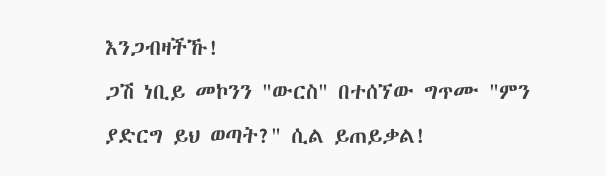እንጋብዛችኹ!
ጋሽ ነቢይ መኮንን "ውርስ" በተሰኘው ግጥሙ "ምን ያድርግ ይህ ወጣት?" ሲል ይጠይቃል!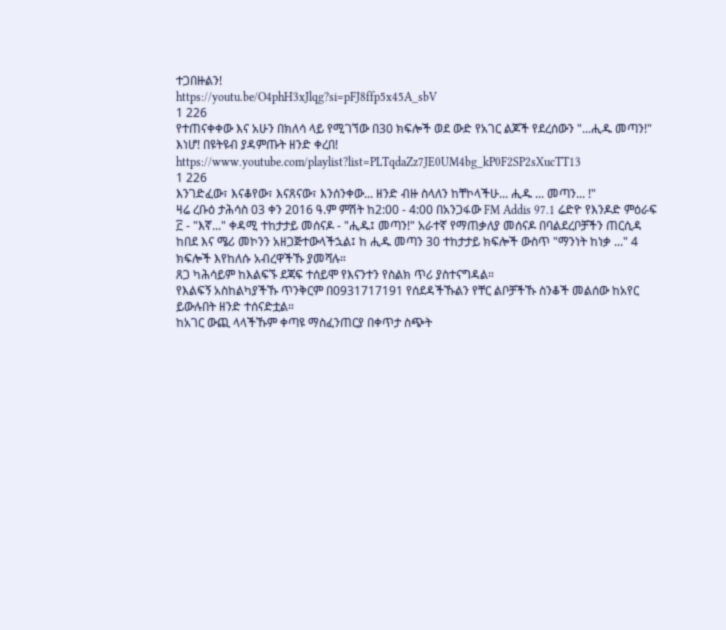ተጋበዙልን!
https://youtu.be/O4phH3xJlqg?si=pFJ8ffp5x45A_sbV
1 226
የተጠናቀቀው እና አሁን በክለሳ ላይ የሚገኘው በ30 ክፍሎች ወደ ውድ የአገር ልጆች የደረሰውን "...ሒዱ መጣን!" እነሆ! በዩትዩብ ያዳምጡት ዘንድ ቀረበ!
https://www.youtube.com/playlist?list=PLTqdaZz7JE0UM4bg_kP0F2SP2sXucTT13
1 226
እንገድፈው፣ እናቆየው፣ እናጸናው፣ እንሰንቀው... ዘንድ ብዙ ስላለን ከቸኮላችሁ... ሒዱ ... መጣን... !"
ዛሬ ረቡዕ ታሕሳስ 03 ቀን 2016 ዓ.ም ምሽት ከ2:00 - 4:00 በአንጋፋው FM Addis 97.1 ሬድዮ የእንዶድ ምዕራፍ ፫ - "እኛ..." ቀዳሚ ተከታታይ መሰናዶ - "ሒዱ፤ መጣን!" አራተኛ የማጠቃለያ መሰናዶ በባልደረቦቻችን ጠርሲዳ ከበደ እና ሜሪ መኮንን አዘጋጅተውላችኋል፤ ከ ሒዱ መጣን 30 ተከታታይ ክፍሎች ውስጥ "ማንነት ከነቃ ..." 4 ክፍሎች እየከለሱ አብረዋችኹ ያመሻሉ።
ጸጋ ካሕሳይም ከእልፍኙ ደጃፍ ተሰይሞ የእናንተን የስልክ ጥሪ ያስተናግዳል።
የእልፍኝ አስከልካያችኹ ጥንቅርም በ0931717191 የሰደዳችኹልን የቸር ልቦቻችኹ ስንቆች መልሰው ከአየር ይውሉበት ዘንድ ተሰናድቷል።
ከአገር ውጪ ላላችኹም ቀጣዩ ማስፈንጠርያ በቀጥታ ስጭት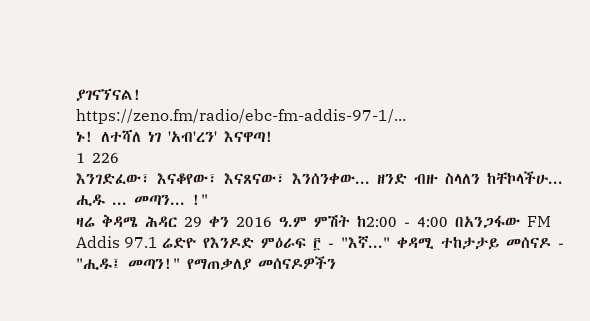ያገናኘናል!
https://zeno.fm/radio/ebc-fm-addis-97-1/...
ኑ! ለተሻለ ነገ 'አብ'ረን' እናዋጣ!
1 226
እንገድፈው፣ እናቆየው፣ እናጸናው፣ እንሰንቀው... ዘንድ ብዙ ስላለን ከቸኮላችሁ... ሒዱ ... መጣን... !"
ዛሬ ቅዳሜ ሕዳር 29 ቀን 2016 ዓ.ም ምሽት ከ2:00 - 4:00 በአንጋፋው FM Addis 97.1 ሬድዮ የእንዶድ ምዕራፍ ፫ - "እኛ..." ቀዳሚ ተከታታይ መሰናዶ - "ሒዱ፤ መጣን!" የማጠቃለያ መሰናዶዎችን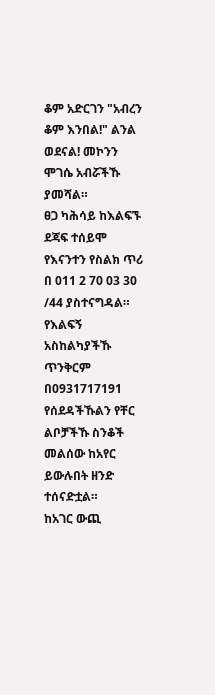ቆም አድርገን "አብረን ቆም እንበል!" ልንል ወደናል! መኮንን ሞገሴ አብሯችኹ ያመሻል።
ፀጋ ካሕሳይ ከእልፍኙ ደጃፍ ተሰይሞ የእናንተን የስልክ ጥሪ በ 011 2 70 03 30 /44 ያስተናግዳል።
የእልፍኝ አስከልካያችኹ ጥንቅርም በ0931717191 የሰደዳችኹልን የቸር ልቦቻችኹ ስንቆች መልሰው ከአየር ይውሉበት ዘንድ ተሰናድቷል።
ከአገር ውጪ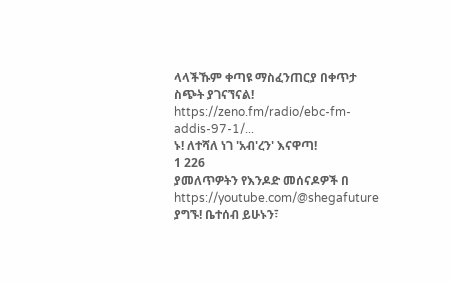ላላችኹም ቀጣዩ ማስፈንጠርያ በቀጥታ ስጭት ያገናኘናል!
https://zeno.fm/radio/ebc-fm-addis-97-1/...
ኑ! ለተሻለ ነገ 'አብ'ረን' እናዋጣ!
1 226
ያመለጥዎትን የእንዶድ መሰናዶዎች በ https://youtube.com/@shegafuture ያግኙ! ቤተሰብ ይሁኑን፣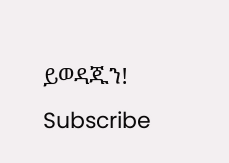ይወዳጁን! Subscribe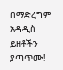በማድረግም አዳዲስ ይዘቶችን ያጣጥሙ!